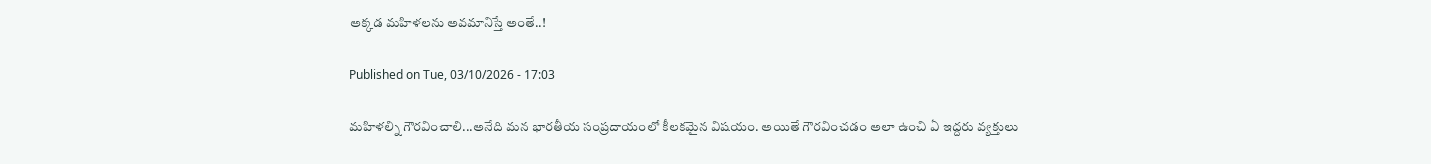అక్కడ మహిళలను అవమానిస్తే అంతే..!

Published on Tue, 03/10/2026 - 17:03

మహిళల్ని గౌరవించాలి...అనేది మన భారతీయ సంప్రదాయంలో కీలకమైన విషయం. అయితే గౌరవించడం అలా ఉంచి ఏ ఇద్దరు వ్యక్తులు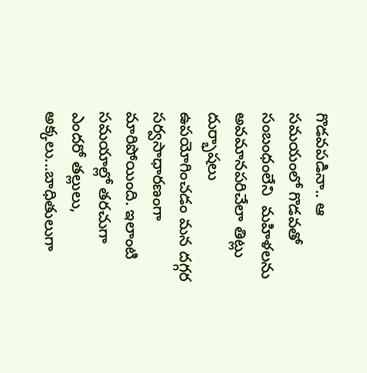గొడవపడినా.. ఆ  సమయంలో గొడవతో సంబంధంలేని  మహిళలను అవమానపరిచేలా తిట్లు దుర్భాషలు ఉపయోగించడం మన దగ్గర సర్వసాధారణంగా మారిపోయింది. ఇలాంటి సమయాల్లో తరచుగా ఎందరో తల్లులు, అక్కలు...బాధితులుగా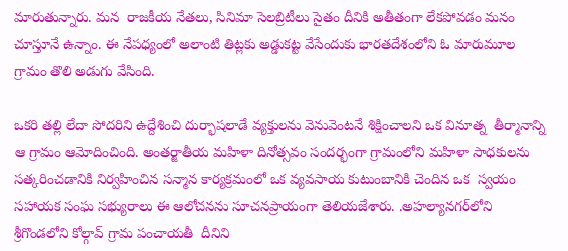మారుతున్నారు. మన  రాజకీయ నేతలు, సినిమా సెలబ్రిటీలు సైతం దీనికి అతీతంగా లేకపోవడం మనం చూస్తూనే ఉన్నాం. ఈ నేపధ్యంలో అలాంటి తిట్లకు అడ్డుకట్ట వేసేందుకు భారతదేశంలోని ఓ మారుమూల గ్రామం తొలి అడుగు వేసింది.

ఒకరి తల్లి లేదా సోదరిని ఉద్దేశించి దుర్భాషలాడే వ్యక్తులను వెనువెంటనే శిక్షించాలని ఒక వినూత్న  తీర్మానాన్ని ఆ గ్రామం ఆమోదించింది. అంతర్జాతీయ మహిళా దినోత్సవం సందర్భంగా గ్రామంలోని మహిళా సాధకులను సత్కరించడానికి నిర్వహించిన సన్మాన కార్యక్రమంలో ఒక వ్యవసాయ కుటుంబానికి చెందిన ఒక  స్వయం సహాయక సంఘ సభ్యురాలు ఈ ఆలోచనను సూచనప్రాయంగా తెలియజేశారు. .అహల్యానగర్‌లోని శ్రీగొండలోని కోల్గావ్‌ గ్రామ పంచాయతీ  దీనిని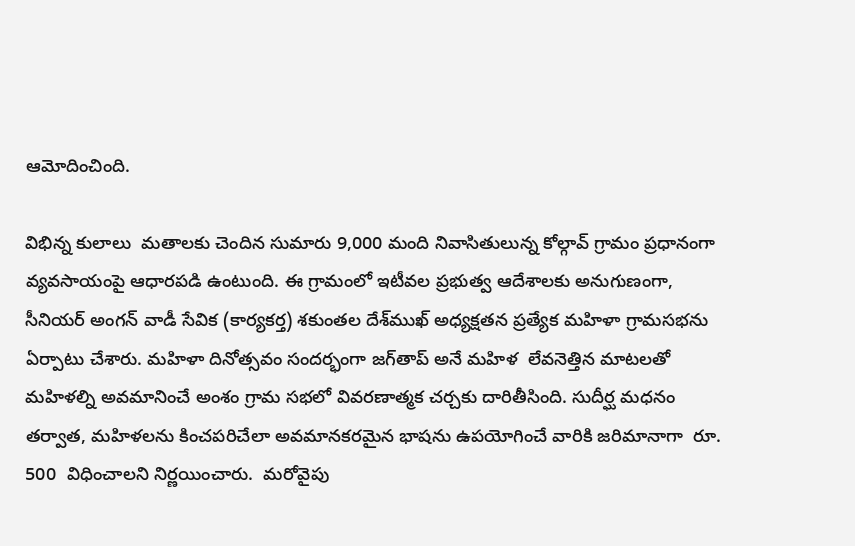ఆమోదించింది.

విభిన్న కులాలు  మతాలకు చెందిన సుమారు 9,000 మంది నివాసితులున్న కోల్గావ్‌ గ్రామం ప్రధానంగా వ్యవసాయంపై ఆధారపడి ఉంటుంది. ఈ గ్రామంలో ఇటీవల ప్రభుత్వ ఆదేశాలకు అనుగుణంగా, సీనియర్‌ అంగన్ వాడీ సేవిక (కార్యకర్త) శకుంతల దేశ్‌ముఖ్‌ అధ్యక్షతన ప్రత్యేక మహిళా గ్రామసభను ఏర్పాటు చేశారు. మహిళా దినోత్సవం సందర్భంగా జగ్‌తాప్‌ అనే మహిళ  లేవనెత్తిన మాటలతో మహిళల్ని అవమానించే అంశం గ్రామ సభలో వివరణాత్మక చర్చకు దారితీసింది. సుదీర్ఘ మధనం తర్వాత, మహిళలను కించపరిచేలా అవమానకరమైన భాషను ఉపయోగించే వారికి జరిమానాగా  రూ. 500  విధించాలని నిర్ణయించారు.  మరోవైపు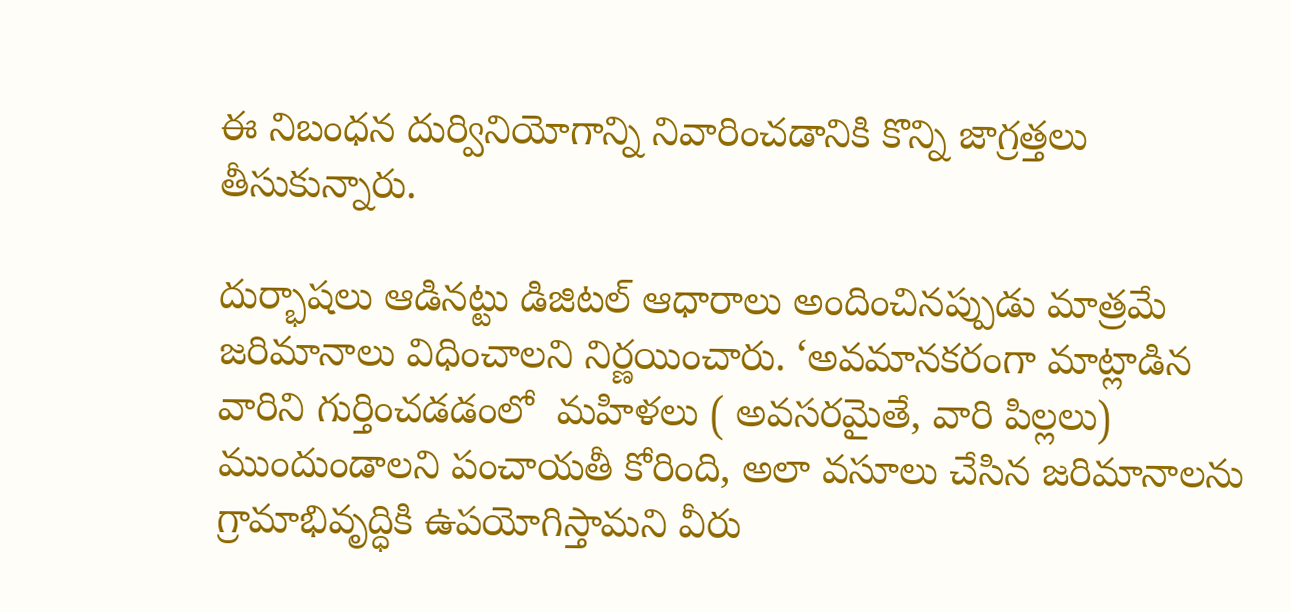ఈ నిబంధన దుర్వినియోగాన్ని నివారించడానికి కొన్ని జాగ్రత్తలు తీసుకున్నారు.

దుర్భాషలు ఆడినట్టు డిజిటల్‌ ఆధారాలు అందించినప్పుడు మాత్రమే జరిమానాలు విధించాలని నిర్ణయించారు. ‘అవమానకరంగా మాట్లాడిన వారిని గుర్తించడడంలో  మహిళలు ( అవసరమైతే, వారి పిల్లలు)  ముందుండాలని పంచాయతీ కోరింది, అలా వసూలు చేసిన జరిమానాలను గ్రామాభివృద్ధికి ఉపయోగిస్తామని వీరు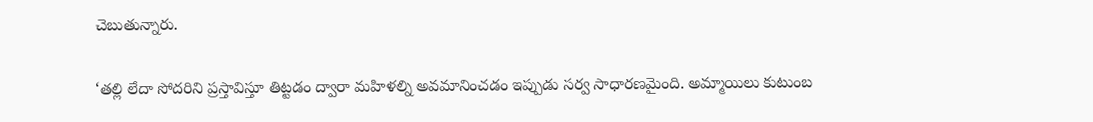చెబుతున్నారు.

‘తల్లి లేదా సోదరిని ప్రస్తావిస్తూ తిట్టడం ద్వారా మహిళల్ని అవమానించడం ఇప్పుడు సర్వ సాధారణమైంది. అమ్మాయిలు కుటుంబ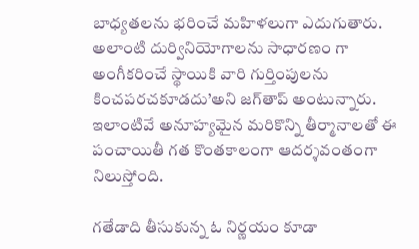బాధ్యతలను భరించే మహిళలుగా ఎదుగుతారు. అలాంటి దుర్వినియోగాలను సాధారణం గా అంగీకరించే స్థాయికి వారి గుర్తింపులను కించపరచకూడదు’అని జగ్‌తాప్‌ అంటున్నారు. ఇలాంటివే అనూహ్యమైన మరికొన్ని తీర్మానాలతో ఈ పంచాయితీ గత కొంతకాలంగా ఆదర్శవంతంగా నిలుస్తోంది.

గతేడాది తీసుకున్న ఓ నిర్ణయం కూడా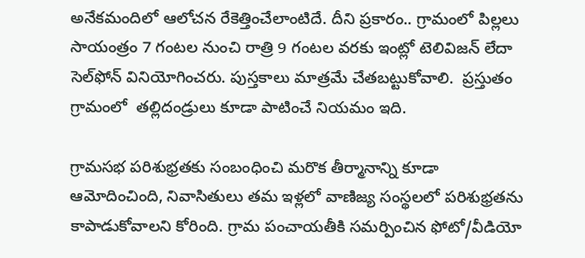అనేకమందిలో ఆలోచన రేకెత్తించేలాంటిదే. దీని ప్రకారం.. గ్రామంలో పిల్లలు సాయంత్రం 7 గంటల నుంచి రాత్రి 9 గంటల వరకు ఇంట్లో టెలివిజన్‌ లేదా సెల్‌ఫోన్‌ వినియోగించరు. పుస్తకాలు మాత్రమే చేతబట్టుకోవాలి.  ప్రస్తుతం గ్రామంలో  తల్లిదండ్రులు కూడా పాటించే నియమం ఇది.

గ్రామసభ పరిశుభ్రతకు సంబంధించి మరొక తీర్మానాన్ని కూడా ఆమోదించింది, నివాసితులు తమ ఇళ్లలో వాణిజ్య సంస్థలలో పరిశుభ్రతను కాపాడుకోవాలని కోరింది. గ్రామ పంచాయతీకి సమర్పించిన ఫోటో/వీడియో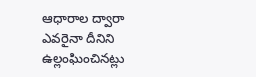ఆధారాల ద్వారా ఎవరైనా దీనిని ఉల్లంఘించినట్లు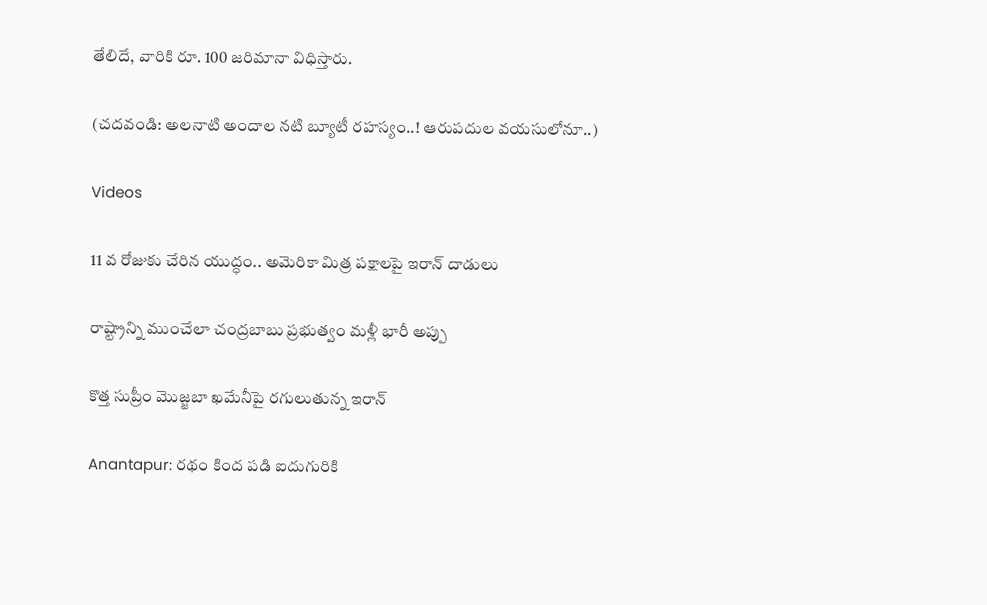తేలిదే, వారికి రూ. 100 జరిమానా విధిస్తారు.

(చదవండి: అలనాటి అందాల నటి బ్యూటీ రహస్యం..! ఆరుపదుల వయసులోనూ..)

Videos

11 వ రోజుకు చేరిన యుద్ధం.. అమెరికా మిత్ర పక్షాలపై ఇరాన్ దాడులు

రాష్ట్రాన్ని ముంచేలా చంద్రబాబు ప్రభుత్వం మళ్లీ భారీ అప్పు

కొత్త సుప్రీం మొజ్జబా ఖమేనీపై రగులుతున్న ఇరాన్

Anantapur: రథం కింద పడి ఐదుగురికి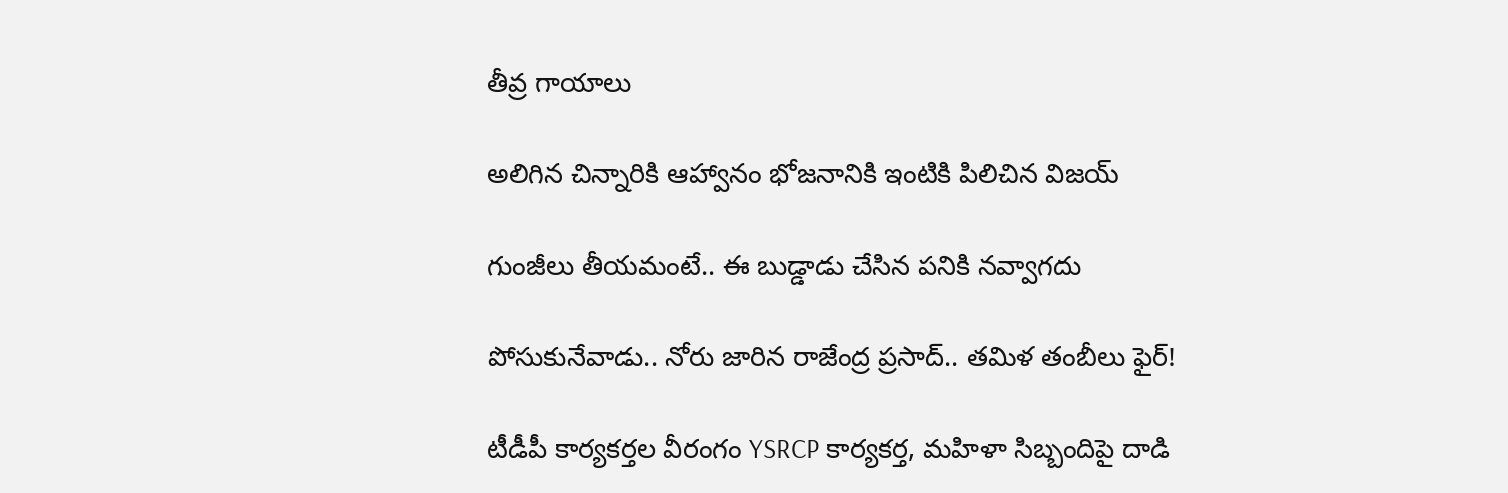తీవ్ర గాయాలు

అలిగిన చిన్నారికి ఆహ్వానం భోజనానికి ఇంటికి పిలిచిన విజయ్

గుంజీలు తీయమంటే.. ఈ బుడ్డాడు చేసిన పనికి నవ్వాగదు

పోసుకునేవాడు.. నోరు జారిన రాజేంద్ర ప్రసాద్.. తమిళ తంబీలు ఫైర్‌!

టీడీపీ కార్యకర్తల వీరంగం YSRCP కార్యకర్త, మహిళా సిబ్బందిపై దాడి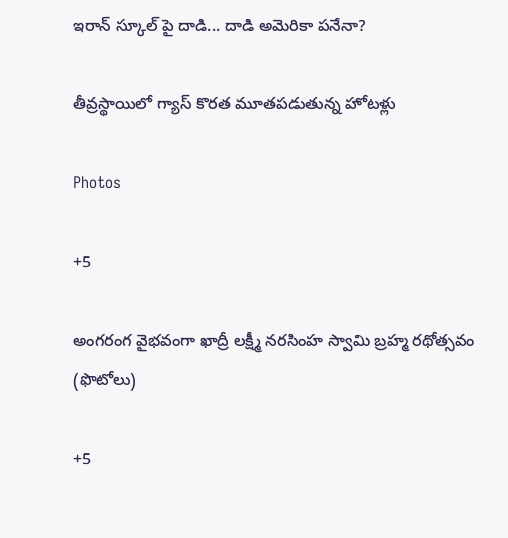ఇరాన్ స్కూల్ పై దాడి... దాడి అమెరికా పనేనా?

తీవ్రస్థాయిలో గ్యాస్ కొరత మూతపడుతున్న హోటళ్లు

Photos

+5

అంగరంగ వైభవంగా ఖాద్రీ లక్ష్మీ నరసింహ స్వామి బ్రహ్మ రథోత్సవం (ఫొటోలు)

+5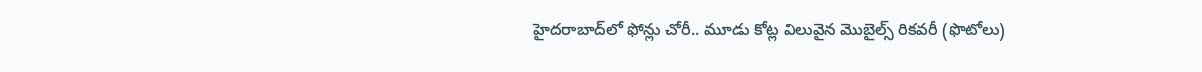హైదరాబాద్‌లో ఫోన్లు చోరీ.. మూడు కోట్ల విలువైన మొబైల్స్‌ రికవరీ (ఫొటోలు)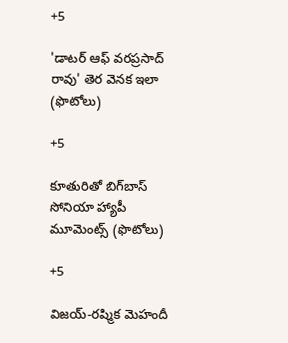+5

'డాటర్ ఆఫ్ వరప్రసాద్ రావు' తెర వెనక ఇలా (ఫొటోలు)

+5

కూతురితో బిగ్‌బాస్ సోనియా హ్యాపీ మూమెంట్స్ (ఫొటోలు)

+5

విజయ్-రష్మిక మెహందీ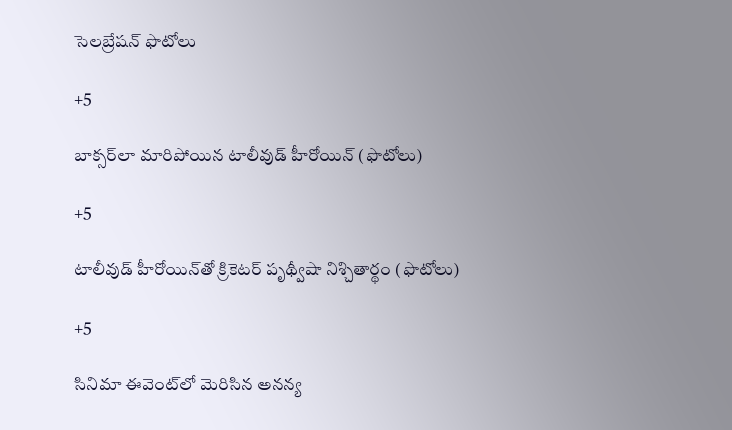సెలబ్రేషన్ ఫొటోలు

+5

బాక్సర్‌లా మారిపోయిన టాలీవుడ్ హీరోయిన్ (ఫొటోలు)

+5

టాలీవుడ్ హీరోయిన్‌తో క్రికెటర్ పృథ్వీషా నిశ్చితార్థం (ఫొటోలు)

+5

సినిమా ఈవెంట్‌లో మెరిసిన అనన్య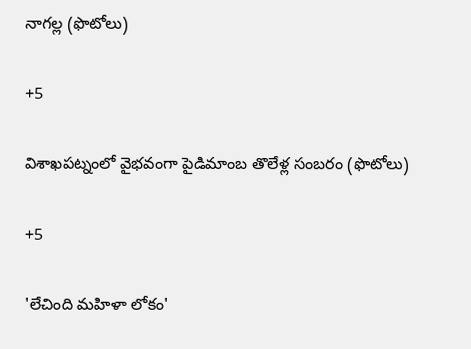నాగల్ల (ఫొటోలు)

+5

విశాఖపట్నంలో వైభవంగా పైడిమాంబ తొలేళ్ల సంబరం (ఫొటోలు)

+5

'లేచింది మహిళా లోకం'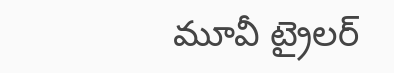మూవీ ట్రైలర్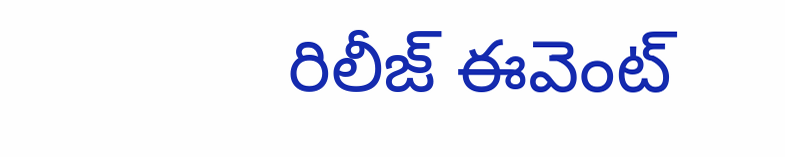రిలీజ్ ఈవెంట్‌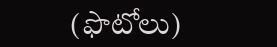(ఫొటోలు)